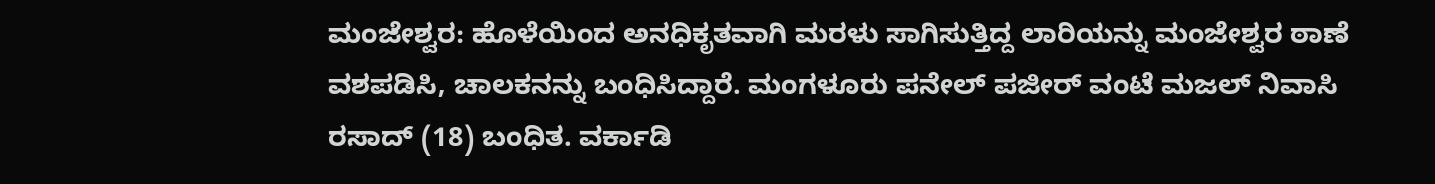ಮಂಜೇಶ್ವರ: ಹೊಳೆಯಿಂದ ಅನಧಿಕೃತವಾಗಿ ಮರಳು ಸಾಗಿಸುತ್ತಿದ್ದ ಲಾರಿಯನ್ನು ಮಂಜೇಶ್ವರ ಠಾಣೆ ವಶಪಡಿಸಿ, ಚಾಲಕನನ್ನು ಬಂಧಿಸಿದ್ದಾರೆ. ಮಂಗಳೂರು ಪನೇಲ್ ಪಜೀರ್ ವಂಟೆ ಮಜಲ್ ನಿವಾಸಿ ರಸಾದ್ (18) ಬಂಧಿತ. ವರ್ಕಾಡಿ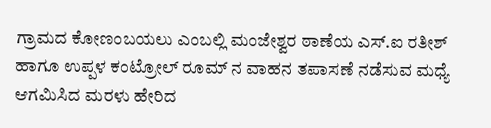ಗ್ರಾಮದ ಕೋಣಂಬಯಲು ಎಂಬಲ್ಲಿ ಮಂಜೇಶ್ವರ ಠಾಣೆಯ ಎಸ್.ಐ ರತೀಶ್ ಹಾಗೂ ಉಪ್ಪಳ ಕಂಟ್ರೋಲ್ ರೂಮ್ ನ ವಾಹನ ತಪಾಸಣೆ ನಡೆಸುವ ಮಧ್ಯೆ ಆಗಮಿಸಿದ ಮರಳು ಹೇರಿದ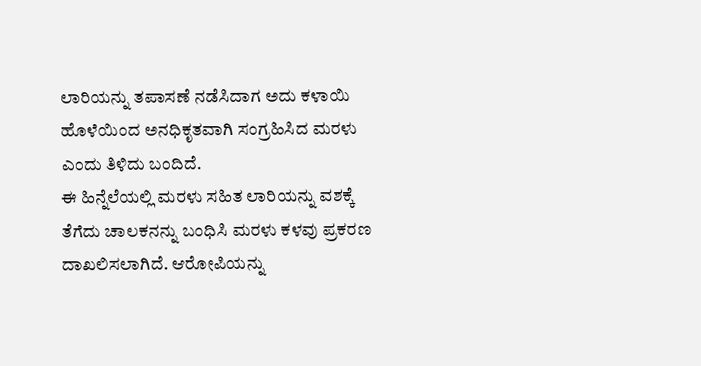ಲಾರಿಯನ್ನು ತಪಾಸಣೆ ನಡೆಸಿದಾಗ ಅದು ಕಳಾಯಿ ಹೊಳೆಯಿಂದ ಅನಧಿಕೃತವಾಗಿ ಸಂಗ್ರಹಿಸಿದ ಮರಳು ಎಂದು ತಿಳಿದು ಬಂದಿದೆ.
ಈ ಹಿನ್ನೆಲೆಯಲ್ಲಿ ಮರಳು ಸಹಿತ ಲಾರಿಯನ್ನು ವಶಕ್ಕೆ ತೆಗೆದು ಚಾಲಕನನ್ನು ಬಂಧಿಸಿ ಮರಳು ಕಳವು ಪ್ರಕರಣ ದಾಖಲಿಸಲಾಗಿದೆ. ಆರೋಪಿಯನ್ನು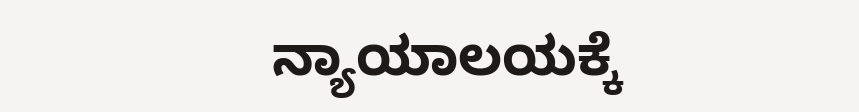ನ್ಯಾಯಾಲಯಕ್ಕೆ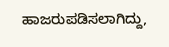ಹಾಜರುಪಡಿಸಲಾಗಿದ್ದು,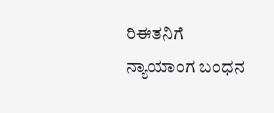ರಿಈತನಿಗೆ ನ್ಯಾಯಾಂಗ ಬಂಧನ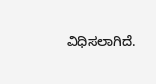ವಿಧಿಸಲಾಗಿದೆ.